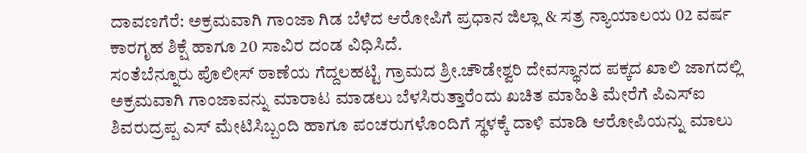ದಾವಣಗೆರೆ: ಅಕ್ರಮವಾಗಿ ಗಾಂಜಾ ಗಿಡ ಬೆಳೆದ ಆರೋಪಿಗೆ ಪ್ರಧಾನ ಜಿಲ್ಲಾ & ಸತ್ರ ನ್ಯಾಯಾಲಯ 02 ವರ್ಷ ಕಾರಗೃಹ ಶಿಕ್ಷೆ ಹಾಗೂ 20 ಸಾವಿರ ದಂಡ ವಿಧಿಸಿದೆ.
ಸಂತೆಬೆನ್ನೂರು ಪೊಲೀಸ್ ಠಾಣೆಯ ಗೆದ್ದಲಹಟ್ಟಿ ಗ್ರಾಮದ ಶ್ರೀ.ಚೌಡೇಶ್ವರಿ ದೇವಸ್ಥಾನದ ಪಕ್ಕದ ಖಾಲಿ ಜಾಗದಲ್ಲಿ ಅಕ್ರಮವಾಗಿ ಗಾಂಜಾವನ್ನು ಮಾರಾಟ ಮಾಡಲು ಬೆಳಸಿರುತ್ತಾರೆಂದು ಖಚಿತ ಮಾಹಿತಿ ಮೇರೆಗೆ ಪಿಎಸ್ಐ ಶಿವರುದ್ರಪ್ಪ ಎಸ್ ಮೇಟಿಸಿಬ್ಬಂದಿ ಹಾಗೂ ಪಂಚರುಗಳೊಂದಿಗೆ ಸ್ಥಳಕ್ಕೆ ದಾಳಿ ಮಾಡಿ ಆರೋಪಿಯನ್ನು ಮಾಲು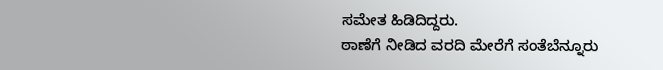ಸಮೇತ ಹಿಡಿದಿದ್ದರು.
ಠಾಣೆಗೆ ನೀಡಿದ ವರದಿ ಮೇರೆಗೆ ಸಂತೆಬೆನ್ನೂರು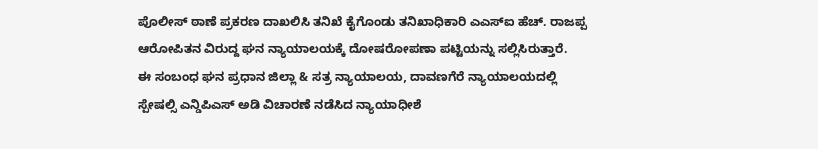ಪೊಲೀಸ್ ಠಾಣೆ ಪ್ರಕರಣ ದಾಖಲಿಸಿ ತನಿಖೆ ಕೈಗೊಂಡು ತನಿಖಾಧಿಕಾರಿ ಎಎಸ್ಐ ಹೆಚ್. ರಾಜಪ್ಪ ಆರೋಪಿತನ ವಿರುದ್ದ ಘನ ನ್ಯಾಯಾಲಯಕ್ಕೆ ದೋಷರೋಪಣಾ ಪಟ್ಟಿಯನ್ನು ಸಲ್ಲಿಸಿರುತ್ತಾರೆ.
ಈ ಸಂಬಂಧ ಘನ ಪ್ರಧಾನ ಜಿಲ್ಲಾ & ಸತ್ರ ನ್ಯಾಯಾಲಯ, ದಾವಣಗೆರೆ ನ್ಯಾಯಾಲಯದಲ್ಲಿ ಸ್ಪೇಷಲ್ಸಿ ಎನ್ಡಿಪಿಎಸ್ ಅಡಿ ವಿಚಾರಣೆ ನಡೆಸಿದ ನ್ಯಾಯಾಧೀಶೆ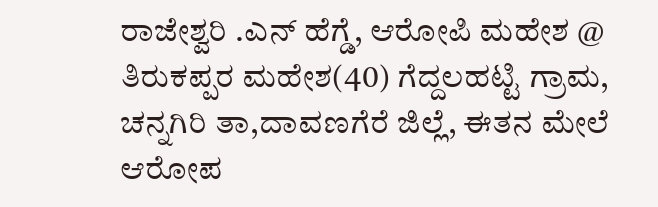ರಾಜೇಶ್ವರಿ .ಎನ್ ಹೆಗ್ಡೆ, ಆರೋಪಿ ಮಹೇಶ @ ತಿರುಕಪ್ಪರ ಮಹೇಶ(40) ಗೆದ್ದಲಹಟ್ಟಿ ಗ್ರಾಮ, ಚನ್ನಗಿರಿ ತಾ,ದಾವಣಗೆರೆ ಜಿಲ್ಲೆ, ಈತನ ಮೇಲೆ ಆರೋಪ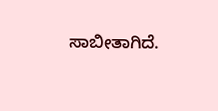ಸಾಬೀತಾಗಿದೆ.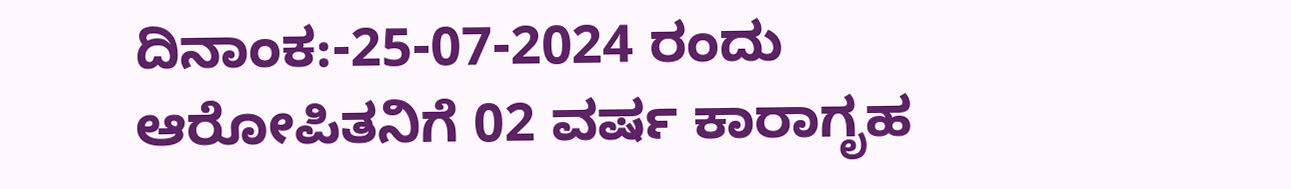ದಿನಾಂಕ:-25-07-2024 ರಂದು ಆರೋಪಿತನಿಗೆ 02 ವರ್ಷ ಕಾರಾಗೃಹ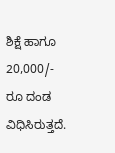ಶಿಕ್ಷೆ ಹಾಗೂ 20,000/- ರೂ ದಂಡ ವಿಧಿಸಿರುತ್ತದೆ.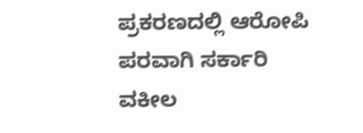ಪ್ರಕರಣದಲ್ಲಿ ಆರೋಪಿ ಪರವಾಗಿ ಸರ್ಕಾರಿ ವಕೀಲ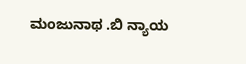ಮಂಜುನಾಥ .ಬಿ ನ್ಯಾಯ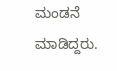ಮಂಡನೆ ಮಾಡಿದ್ದರು.